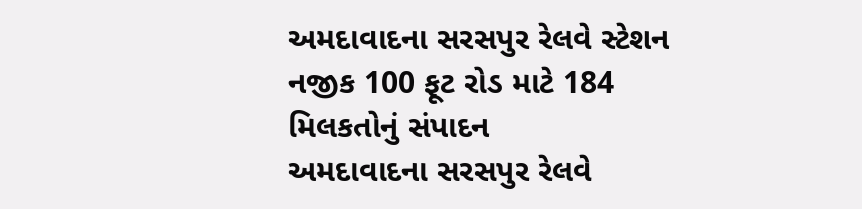અમદાવાદના સરસપુર રેલવે સ્ટેશન નજીક 100 ફૂટ રોડ માટે 184 મિલકતોનું સંપાદન
અમદાવાદના સરસપુર રેલવે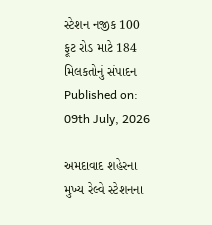સ્ટેશન નજીક 100 ફૂટ રોડ માટે 184 મિલકતોનું સંપાદન
Published on: 09th July, 2026

અમદાવાદ શહેરના મુખ્ય રેલ્વે સ્ટેશનના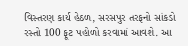વિસ્તરણ કાર્ય હેઠળ, સરસપુર તરફનો સાંકડો રસ્તો 100 ફૂટ પહોળો કરવામાં આવશે. આ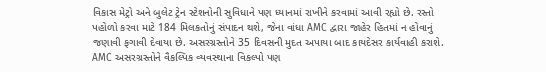વિકાસ મેટ્રો અને બુલેટ ટ્રેન સ્ટેશનોની સુવિધાને પણ ધ્યાનમાં રાખીને કરવામાં આવી રહ્યો છે. રસ્તો પહોળો કરવા માટે 184 મિલકતોનું સંપાદન થશે, જેના વાંધા AMC દ્વારા જાહેર હિતમાં ન હોવાનું જણાવી ફગાવી દેવાયા છે. અસરગ્રસ્તોને 35 દિવસની મુદત અપાયા બાદ કાયદેસર કાર્યવાહી કરાશે. AMC અસરગ્રસ્તોને વૈકલ્પિક વ્યવસ્થાના વિકલ્પો પણ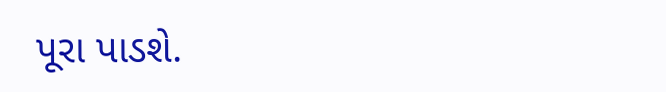પૂરા પાડશે.